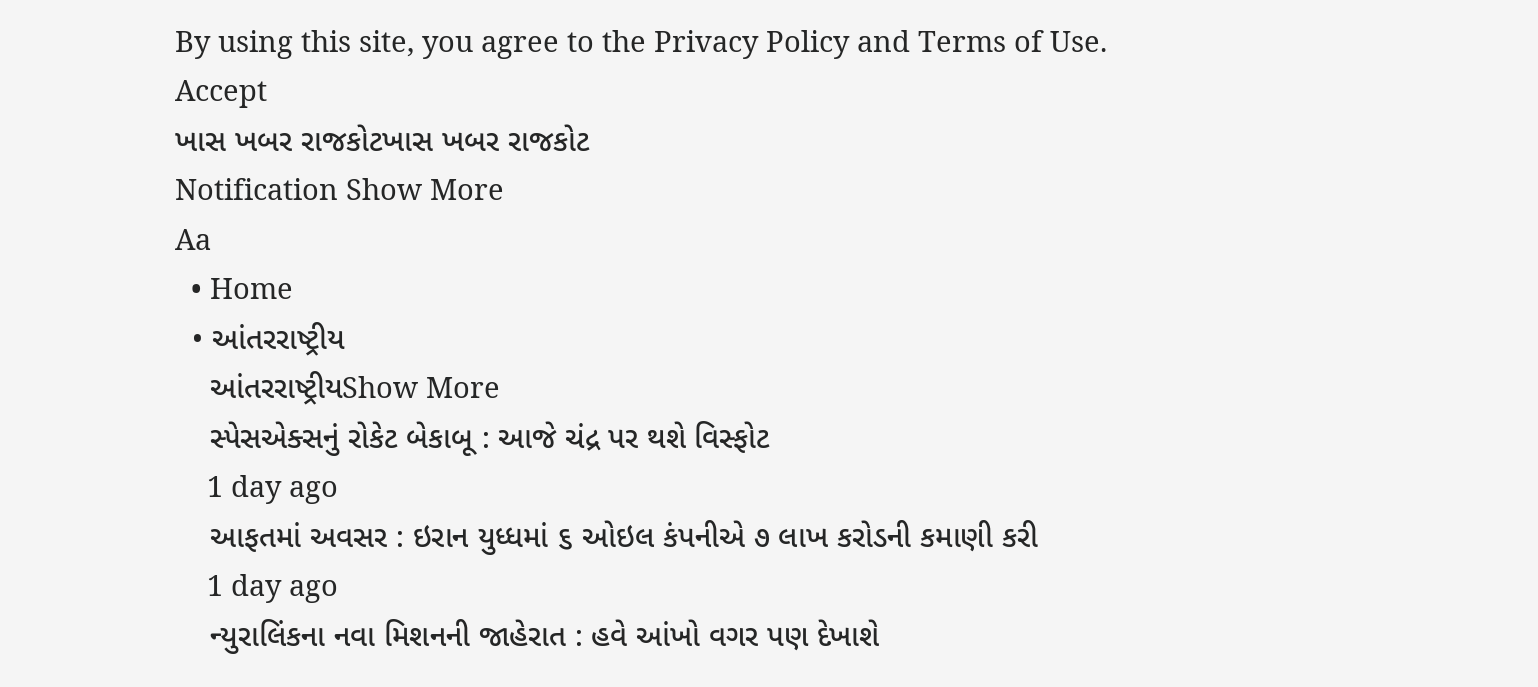By using this site, you agree to the Privacy Policy and Terms of Use.
Accept
ખાસ ખબર રાજકોટખાસ ખબર રાજકોટ
Notification Show More
Aa
  • Home
  • આંતરરાષ્ટ્રીય
    આંતરરાષ્ટ્રીયShow More
    સ્પેસએક્સનું રોકેટ બેકાબૂ : આજે ચંદ્ર પર થશે વિસ્ફોટ
    1 day ago
    આફતમાં અવસર : ઇરાન યુધ્ધમાં ૬ ઓઇલ કંપનીએ ૭ લાખ કરોડની કમાણી કરી
    1 day ago
    ન્યુરાલિંકના નવા મિશનની જાહેરાત : હવે આંખો વગર પણ દેખાશે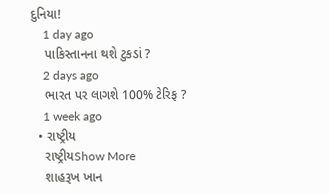દુનિયા!
    1 day ago
    પાકિસ્તાનના થશે ટુકડાં ?
    2 days ago
    ભારત પર લાગશે 100% ટેરિફ ?
    1 week ago
  • રાષ્ટ્રીય
    રાષ્ટ્રીયShow More
    શાહરૂખ ખાન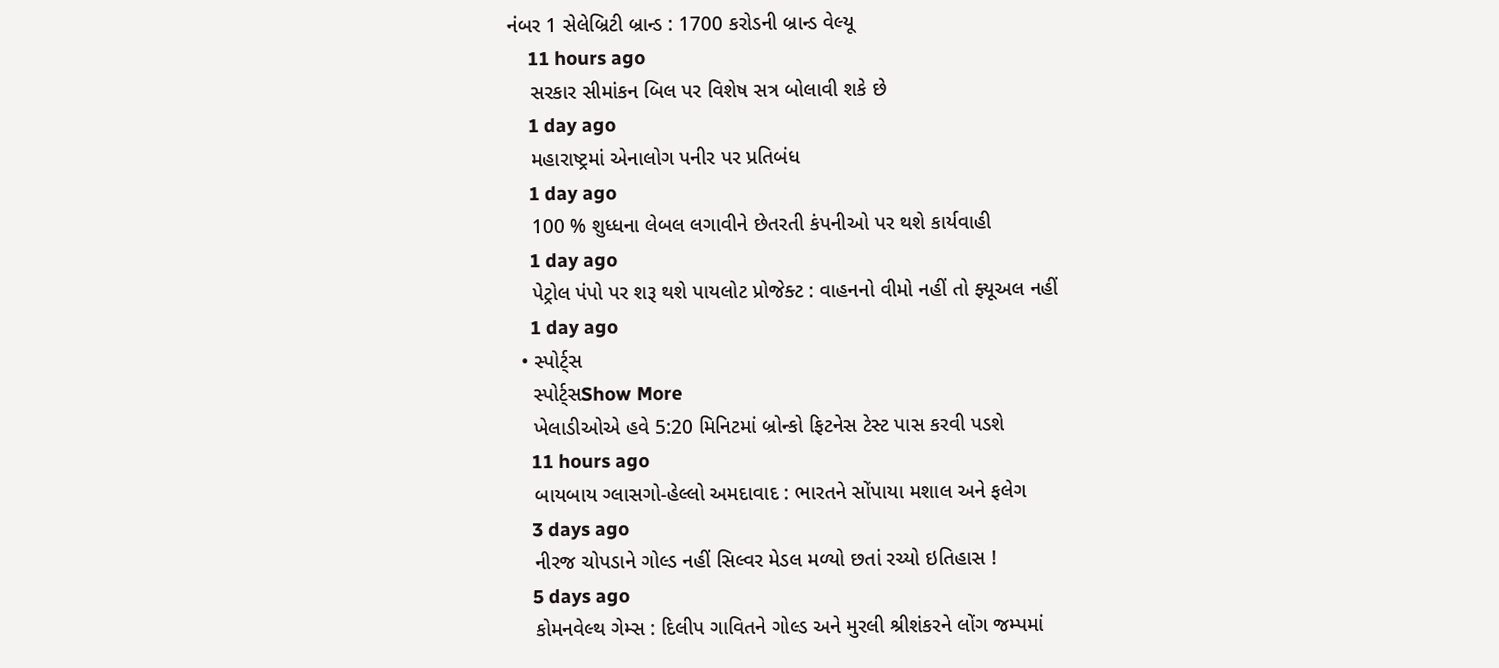નંબર 1 સેલેબ્રિટી બ્રાન્ડ : 1700 કરોડની બ્રાન્ડ વેલ્યૂ
    11 hours ago
    સરકાર સીમાંકન બિલ પર વિશેષ સત્ર બોલાવી શકે છે
    1 day ago
    મહારાષ્ટ્રમાં એનાલોગ પનીર પર પ્રતિબંધ
    1 day ago
    100 % શુધ્ધના લેબલ લગાવીને છેતરતી કંપનીઓ પર થશે કાર્યવાહી
    1 day ago
    પેટ્રોલ પંપો પર શરૂ થશે પાયલોટ પ્રોજેક્ટ : વાહનનો વીમો નહીં તો ફ્યૂઅલ નહીં
    1 day ago
  • સ્પોર્ટ્સ
    સ્પોર્ટ્સShow More
    ખેલાડીઓએ હવે 5:20 મિનિટમાં બ્રોન્કો ફિટનેસ ટેસ્ટ પાસ કરવી પડશે
    11 hours ago
    બાયબાય ગ્લાસગો-હેલ્લો અમદાવાદ : ભારતને સોંપાયા મશાલ અને ફલેગ
    3 days ago
    નીરજ ચોપડાને ગોલ્ડ નહીં સિલ્વર મેડલ મળ્યો છતાં રચ્યો ઇતિહાસ !
    5 days ago
    કોમનવેલ્થ ગેમ્સ : દિલીપ ગાવિતને ગોલ્ડ અને મુરલી શ્રીશંકરને લોંગ જમ્પમાં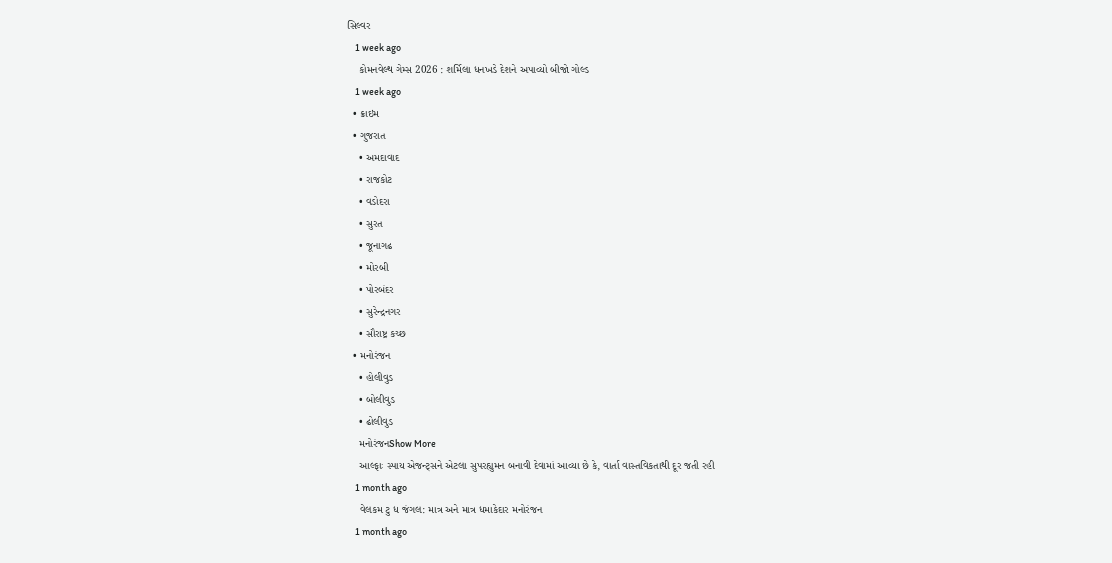સિલ્વર
    1 week ago
    કોમનવેલ્થ ગેમ્સ 2026 : શર્મિલા ધનખડે દેશને અપાવ્યો બીજો ગોલ્ડ
    1 week ago
  • ક્રાઇમ
  • ગુજરાત
    • અમદાવાદ
    • રાજકોટ
    • વડોદરા
    • સુરત
    • જૂનાગઢ
    • મોરબી
    • પોરબંદર
    • સુરેન્દ્રનગર
    • સૌરાષ્ટ્ર કચ્છ
  • મનોરંજન
    • હોલીવુડ
    • બોલીવુડ
    • ઢોલીવુડ
    મનોરંજનShow More
    આલ્ફાઃ સ્પાય એજન્ટ્સને એટલા સુપરહ્યુમન બનાવી દેવામાં આવ્યા છે કે, વાર્તા વાસ્તવિકતાથી દૂર જતી રહી
    1 month ago
    વેલકમ ટુ ધ જંગલ: માત્ર અને માત્ર ધમાકેદાર મનોરંજન
    1 month ago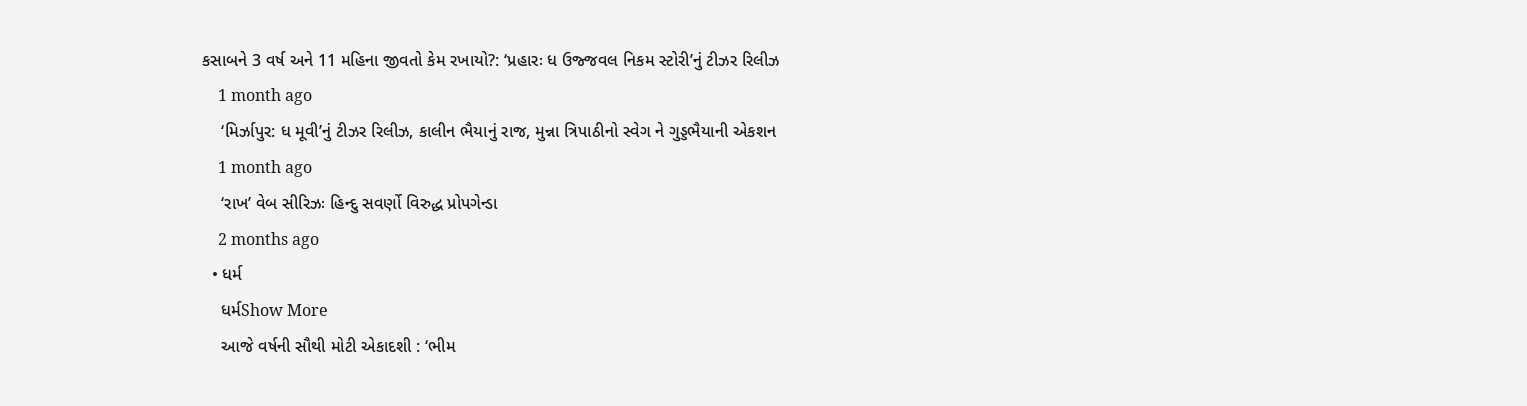કસાબને 3 વર્ષ અને 11 મહિના જીવતો કેમ રખાયો?: ‘પ્રહારઃ ધ ઉજ્જવલ નિકમ સ્ટોરી’નું ટીઝર રિલીઝ
    1 month ago
    ‘મિર્ઝાપુર: ધ મૂવી’નું ટીઝર રિલીઝ, કાલીન ભૈયાનું રાજ, મુન્ના ત્રિપાઠીનો સ્વેગ ને ગુડ્ડભૈયાની એકશન
    1 month ago
    ‘રાખ’ વેબ સીરિઝઃ હિન્દુ સવર્ણો વિરુદ્ધ પ્રોપગેન્ડા
    2 months ago
  • ધર્મ
    ધર્મShow More
    આજે વર્ષની સૌથી મોટી એકાદશી : ‘ભીમ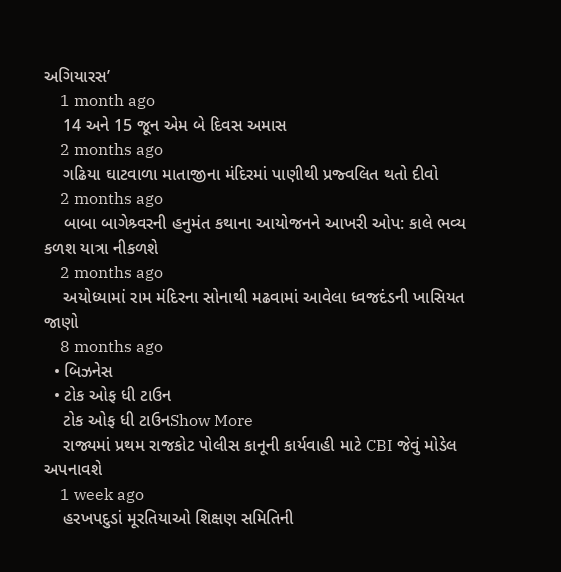અગિયારસ’
    1 month ago
    14 અને 15 જૂન એમ બે દિવસ અમાસ
    2 months ago
    ગઢિયા ઘાટવાળા માતાજીના મંદિરમાં પાણીથી પ્રજ્વલિત થતો દીવો
    2 months ago
    બાબા બાગેશ્ર્વરની હનુમંત કથાના આયોજનને આખરી ઓપ: કાલે ભવ્ય કળશ યાત્રા નીકળશે
    2 months ago
    અયોધ્યામાં રામ મંદિરના સોનાથી મઢવામાં આવેલા ધ્વજદંડની ખાસિયત જાણો
    8 months ago
  • બિઝનેસ
  • ટોક ઓફ ધી ટાઉન
    ટોક ઓફ ધી ટાઉનShow More
    રાજ્યમાં પ્રથમ રાજકોટ પોલીસ કાનૂની કાર્યવાહી માટે CBI જેવું મોડેલ અપનાવશે
    1 week ago
    હરખપદુડાં મૂરતિયાઓ શિક્ષણ સમિતિની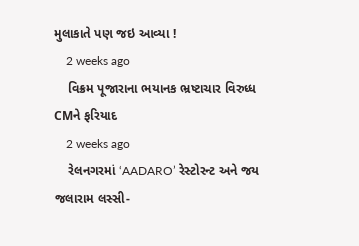મુલાકાતે પણ જઇ આવ્યા !
    2 weeks ago
    વિક્રમ પૂજારાના ભયાનક ભ્રષ્ટાચાર વિરુધ્ધ CMને ફરિયાદ
    2 weeks ago
    રેલનગરમાં ‘AADARO’ રેસ્ટોરન્ટ અને જય જલારામ લસ્સી-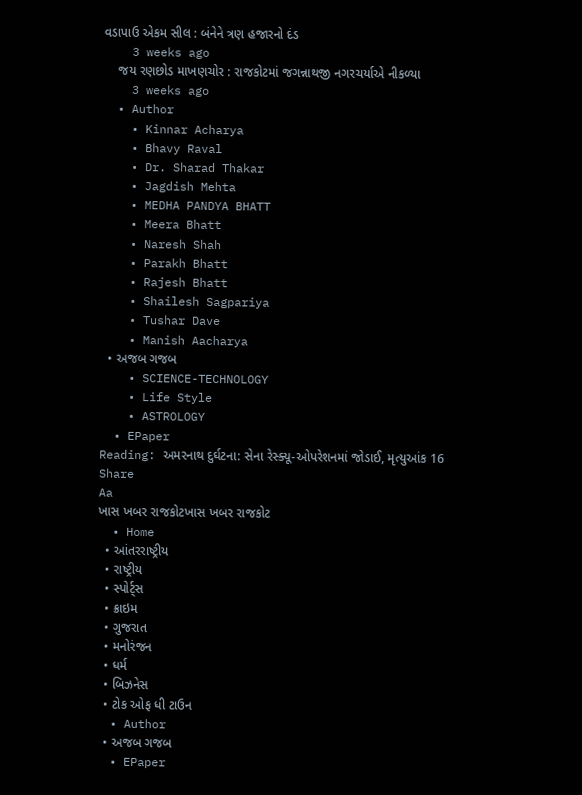વડાપાઉ એકમ સીલ : બંનેને ત્રણ હજારનો દંડ
    3 weeks ago
    જય રણછોડ માખણચોર : રાજકોટમાં જગન્નાથજી નગરચર્યાએ નીકળ્યા
    3 weeks ago
  • Author
    • Kinnar Acharya
    • Bhavy Raval
    • Dr. Sharad Thakar
    • Jagdish Mehta
    • MEDHA PANDYA BHATT
    • Meera Bhatt
    • Naresh Shah
    • Parakh Bhatt
    • Rajesh Bhatt
    • Shailesh Sagpariya
    • Tushar Dave
    • Manish Aacharya
  • અજબ ગજબ
    • SCIENCE-TECHNOLOGY
    • Life Style
    • ASTROLOGY
  • EPaper
Reading: અમરનાથ દુર્ઘટના: સેના રેસ્ક્યૂ-ઓપરેશનમાં જોડાઈ, મૃત્યુઆંક 16
Share
Aa
ખાસ ખબર રાજકોટખાસ ખબર રાજકોટ
  • Home
  • આંતરરાષ્ટ્રીય
  • રાષ્ટ્રીય
  • સ્પોર્ટ્સ
  • ક્રાઇમ
  • ગુજરાત
  • મનોરંજન
  • ધર્મ
  • બિઝનેસ
  • ટોક ઓફ ધી ટાઉન
  • Author
  • અજબ ગજબ
  • EPaper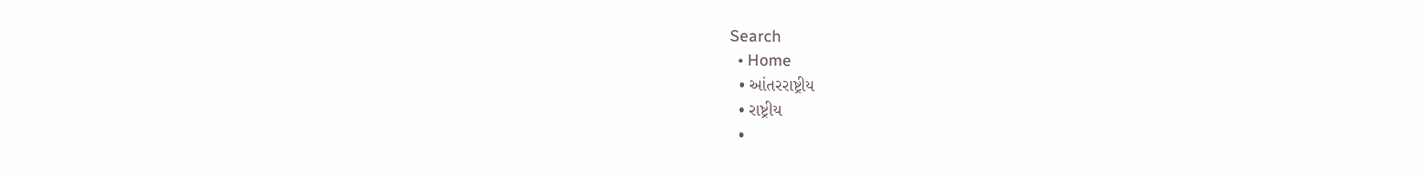Search
  • Home
  • આંતરરાષ્ટ્રીય
  • રાષ્ટ્રીય
  •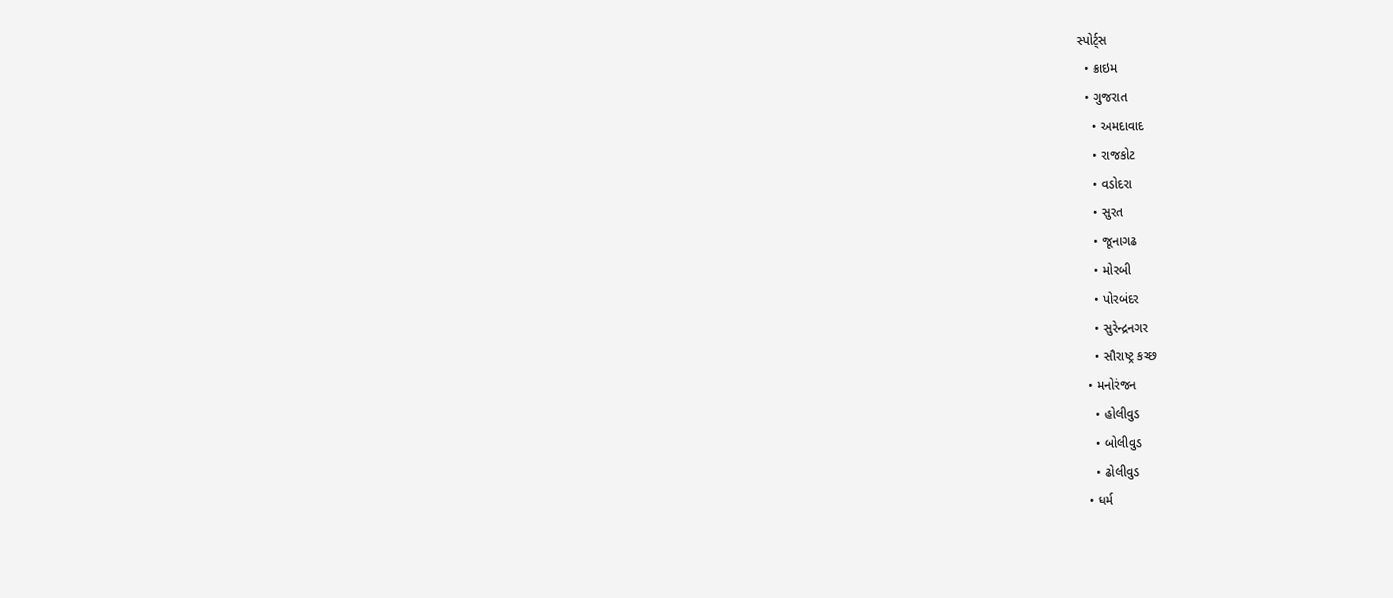સ્પોર્ટ્સ
  • ક્રાઇમ
  • ગુજરાત
    • અમદાવાદ
    • રાજકોટ
    • વડોદરા
    • સુરત
    • જૂનાગઢ
    • મોરબી
    • પોરબંદર
    • સુરેન્દ્રનગર
    • સૌરાષ્ટ્ર કચ્છ
  • મનોરંજન
    • હોલીવુડ
    • બોલીવુડ
    • ઢોલીવુડ
  • ધર્મ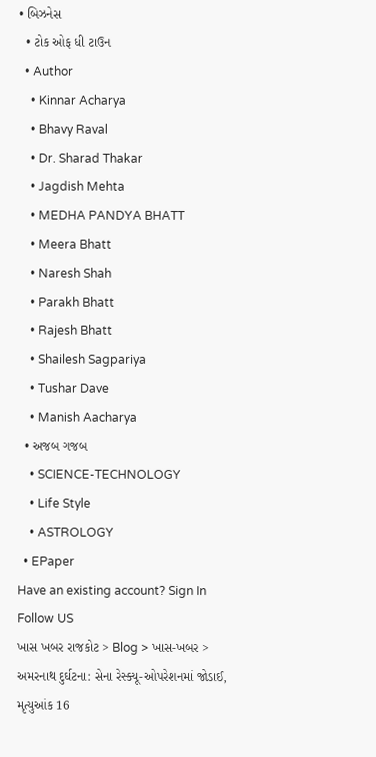• બિઝનેસ
  • ટોક ઓફ ધી ટાઉન
  • Author
    • Kinnar Acharya
    • Bhavy Raval
    • Dr. Sharad Thakar
    • Jagdish Mehta
    • MEDHA PANDYA BHATT
    • Meera Bhatt
    • Naresh Shah
    • Parakh Bhatt
    • Rajesh Bhatt
    • Shailesh Sagpariya
    • Tushar Dave
    • Manish Aacharya
  • અજબ ગજબ
    • SCIENCE-TECHNOLOGY
    • Life Style
    • ASTROLOGY
  • EPaper
Have an existing account? Sign In
Follow US
ખાસ ખબર રાજકોટ > Blog > ખાસ-ખબર > અમરનાથ દુર્ઘટના: સેના રેસ્ક્યૂ-ઓપરેશનમાં જોડાઈ, મૃત્યુઆંક 16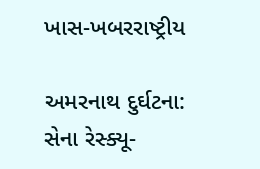ખાસ-ખબરરાષ્ટ્રીય

અમરનાથ દુર્ઘટના: સેના રેસ્ક્યૂ-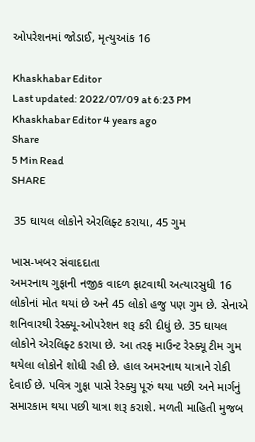ઓપરેશનમાં જોડાઈ, મૃત્યુઆંક 16

Khaskhabar Editor
Last updated: 2022/07/09 at 6:23 PM
Khaskhabar Editor 4 years ago
Share
5 Min Read
SHARE

 35 ઘાયલ લોકોને એરલિફ્ટ કરાયા, 45 ગુમ

ખાસ-ખબર સંવાદદાતા
અમરનાથ ગુફાની નજીક વાદળ ફાટવાથી અત્યારસુધી 16 લોકોનાં મોત થયાં છે અને 45 લોકો હજુ પણ ગુમ છે. સેનાએ શનિવારથી રેસ્ક્યૂ-ઓપરેશન શરૂ કરી દીધું છે. 35 ઘાયલ લોકોને એરલિફ્ટ કરાયા છે. આ તરફ માઉન્ટ રેસ્ક્યૂ ટીમ ગુમ થયેલા લોકોને શોધી રહી છે. હાલ અમરનાથ યાત્રાને રોકી દેવાઈ છે. પવિત્ર ગુફા પાસે રેસ્ક્યુ પૂરું થયા પછી અને માર્ગનું સમારકામ થયા પછી યાત્રા શરૂ કરાશે. મળતી માહિતી મુજબ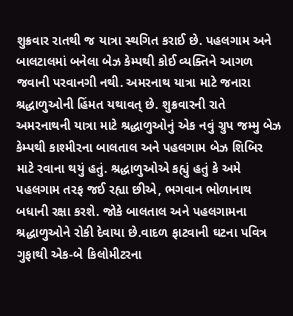શુક્રવાર રાતથી જ યાત્રા સ્થગિત કરાઈ છે. પહલગામ અને બાલટાલમાં બનેલા બેઝ કેમ્પથી કોઈ વ્યક્તિને આગળ જવાની પરવાનગી નથી. અમરનાથ યાત્રા માટે જનારા શ્રદ્ધાળુઓની હિંમત યથાવત્ છે. શુક્રવારની રાતે અમરનાથની યાત્રા માટે શ્રદ્ધાળુઓનું એક નવું ગ્રુપ જમ્મુ બેઝ કેમ્પથી કાશ્મીરના બાલતાલ અને પહલગામ બેઝ શિબિર માટે રવાના થયું હતું. શ્રદ્ધાળુઓએ કહ્યું હતું કે અમે પહલગામ તરફ જઈ રહ્યા છીએ, ભગવાન ભોળાનાથ બધાની રક્ષા કરશે. જોકે બાલતાલ અને પહલગામના શ્રદ્ધાળુઓને રોકી દેવાયા છે.વાદળ ફાટવાની ઘટના પવિત્ર ગુફાથી એક-બે કિલોમીટરના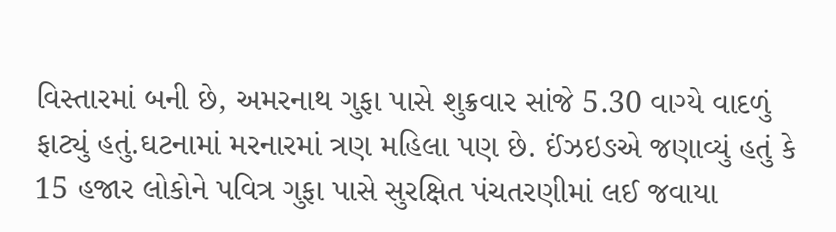વિસ્તારમાં બની છે, અમરનાથ ગુફા પાસે શુક્રવાર સાંજે 5.30 વાગ્યે વાદળું ફાટ્યું હતું.ઘટનામાં મરનારમાં ત્રણ મહિલા પણ છે. ઈંઝઇઙએ જણાવ્યું હતું કે 15 હજાર લોકોને પવિત્ર ગુફા પાસે સુરક્ષિત પંચતરણીમાં લઈ જવાયા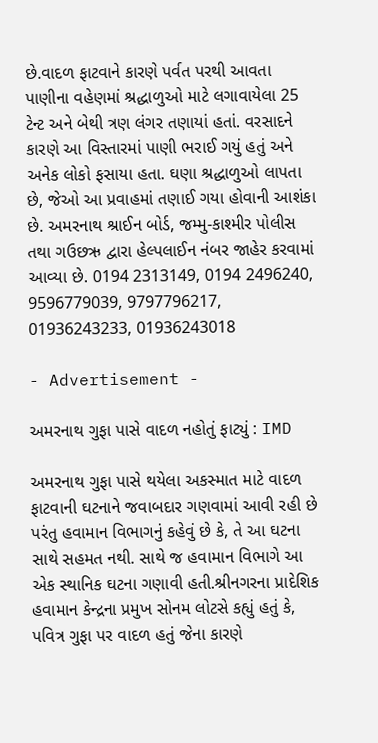છે.વાદળ ફાટવાને કારણે પર્વત પરથી આવતા પાણીના વહેણમાં શ્રદ્ધાળુઓ માટે લગાવાયેલા 25 ટેન્ટ અને બેથી ત્રણ લંગર તણાયાં હતાં. વરસાદને કારણે આ વિસ્તારમાં પાણી ભરાઈ ગયું હતું અને અનેક લોકો ફસાયા હતા. ઘણા શ્રદ્ધાળુઓ લાપતા છે, જેઓ આ પ્રવાહમાં તણાઈ ગયા હોવાની આશંકા છે. અમરનાથ શ્રાઈન બોર્ડ, જમ્મુ-કાશ્મીર પોલીસ તથા ગઉછઋ દ્વારા હેલ્પલાઈન નંબર જાહેર કરવામાં આવ્યા છે. 0194 2313149, 0194 2496240, 9596779039, 9797796217, 01936243233, 01936243018

- Advertisement -

અમરનાથ ગુફા પાસે વાદળ નહોતું ફાટ્યું : IMD

અમરનાથ ગુફા પાસે થયેલા અકસ્માત માટે વાદળ ફાટવાની ઘટનાને જવાબદાર ગણવામાં આવી રહી છે પરંતુ હવામાન વિભાગનું કહેવું છે કે, તે આ ઘટના સાથે સહમત નથી. સાથે જ હવામાન વિભાગે આ એક સ્થાનિક ઘટના ગણાવી હતી.શ્રીનગરના પ્રાદેશિક હવામાન કેન્દ્રના પ્રમુખ સોનમ લોટસે કહ્યું હતું કે, પવિત્ર ગુફા પર વાદળ હતું જેના કારણે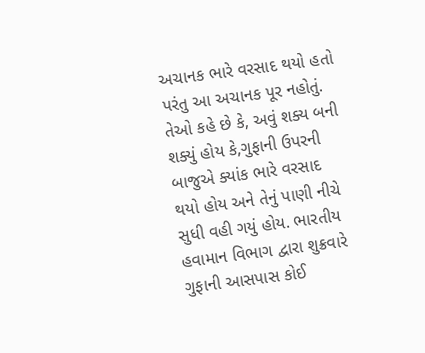અચાનક ભારે વરસાદ થયો હતો પરંતુ આ અચાનક પૂર નહોતું. તેઓ કહે છે કે, અવું શક્ય બની શક્યું હોય કે,ગુફાની ઉપરની બાજુએ ક્યાંક ભારે વરસાદ થયો હોય અને તેનું પાણી નીચે સુધી વહી ગયું હોય. ભારતીય હવામાન વિભાગ દ્વારા શુક્રવારે ગુફાની આસપાસ કોઈ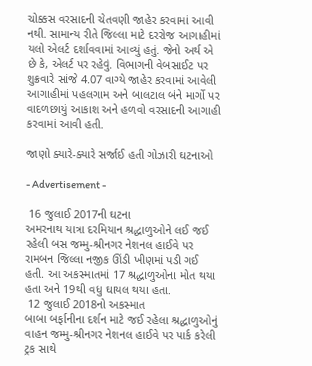ચોક્કસ વરસાદની ચેતવણી જાહેર કરવામાં આવી નથી. સામાન્ય રીતે જિલ્લા માટે દરરોજ આગાહીમાં યલો એલર્ટ દર્શાવવામાં આવ્યું હતું. જેનો અર્થ એ છે કે, એલર્ટ પર રહેવું. વિભાગની વેબસાઈટ પર શુક્રવારે સાંજે 4.07 વાગ્યે જાહેર કરવામાં આવેલી આગાહીમાં પહલગામ અને બાલટાલ બંને માર્ગો પર વાદળછાયું આકાશ અને હળવો વરસાદની આગાહી કરવામાં આવી હતી.

જાણો ક્યારે-ક્યારે સર્જાઈ હતી ગોઝારી ઘટનાઓ

- Advertisement -

 16 જુલાઈ 2017ની ઘટના
અમરનાથ યાત્રા દરમિયાન શ્રદ્ધાળુઓને લઈ જઈ રહેલી બસ જમ્મુ-શ્રીનગર નેશનલ હાઈવે પર રામબન જિલ્લા નજીક ઊંડી ખીણમાં પડી ગઈ હતી. આ અકસ્માતમાં 17 શ્રદ્ધાળુઓના મોત થયા હતા અને 19થી વધુ ઘાયલ થયા હતા.
 12 જુલાઈ 2018નો અકસ્માત
બાબા બર્ફાનીના દર્શન માટે જઈ રહેલા શ્રદ્ધાળુઓનું વાહન જમ્મુ-શ્રીનગર નેશનલ હાઈવે પર પાર્ક કરેલી ટ્રક સાથે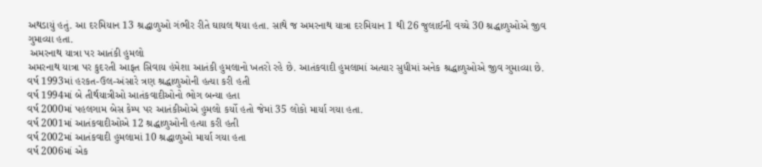અથડાયું હતું. આ દરમિયાન 13 શ્રદ્ધાળુઓ ગંભીર રીતે ઘાયલ થયા હતા. સાથે જ અમરનાથ યાત્રા દરમિયાન 1 થી 26 જુલાઈની વચ્ચે 30 શ્રદ્ધાળુઓએ જીવ ગુમાવ્યા હતા.
 અમરનાથ યાત્રા પર આતંકી હુમલો
અમરનાથ યાત્રા પર કુદરતી આફત સિવાય હંમેશા આતંકી હુમલાનો ખતરો રહે છે. આતંકવાદી હુમલામાં અત્યાર સુધીમાં અનેક શ્રદ્ધાળુઓએ જીવ ગુમાવ્યા છે.
વર્ષ 1993માં હરકત-ઉલ-અંસારે ત્રણ શ્રદ્ધાળુઓની હત્યા કરી હતી
વર્ષ 1994માં બે તીર્થયાત્રીઓ આતંકવાદીઓનો ભોગ બન્યા હતા
વર્ષ 2000માં પહલગામ બેસ કેમ્પ પર આતંકીઓએ હુમલો કર્યો હતો જેમાં 35 લોકો માર્યા ગયા હતા.
વર્ષ 2001માં આતંકવાદીઓએ 12 શ્રદ્ધાળુઓની હત્યા કરી હતી
વર્ષ 2002માં આતંકવાદી હુમલામાં 10 શ્રદ્ધાળુઓ માર્યા ગયા હતા
વર્ષ 2006માં એક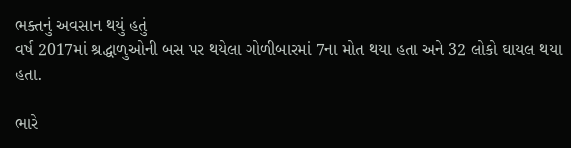ભક્તનું અવસાન થયું હતું
વર્ષ 2017માં શ્રદ્ધાળુઓની બસ પર થયેલા ગોળીબારમાં 7ના મોત થયા હતા અને 32 લોકો ઘાયલ થયા હતા.

ભારે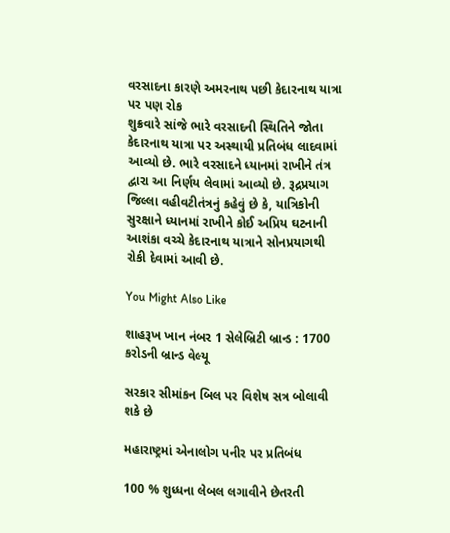વરસાદના કારણે અમરનાથ પછી કેદારનાથ યાત્રા પર પણ રોક
શુક્રવારે સાંજે ભારે વરસાદની સ્થિતિને જોતા કેદારનાથ યાત્રા પર અસ્થાયી પ્રતિબંધ લાદવામાં આવ્યો છે. ભારે વરસાદને ધ્યાનમાં રાખીને તંત્ર દ્વારા આ નિર્ણય લેવામાં આવ્યો છે. રૂદ્રપ્રયાગ જિલ્લા વહીવટીતંત્રનું કહેવું છે કે, યાત્રિકોની સુરક્ષાને ધ્યાનમાં રાખીને કોઈ અપ્રિય ઘટનાની આશંકા વચ્ચે કેદારનાથ યાત્રાને સોનપ્રયાગથી રોકી દેવામાં આવી છે.

You Might Also Like

શાહરૂખ ખાન નંબર 1 સેલેબ્રિટી બ્રાન્ડ : 1700 કરોડની બ્રાન્ડ વેલ્યૂ

સરકાર સીમાંકન બિલ પર વિશેષ સત્ર બોલાવી શકે છે

મહારાષ્ટ્રમાં એનાલોગ પનીર પર પ્રતિબંધ

100 % શુધ્ધના લેબલ લગાવીને છેતરતી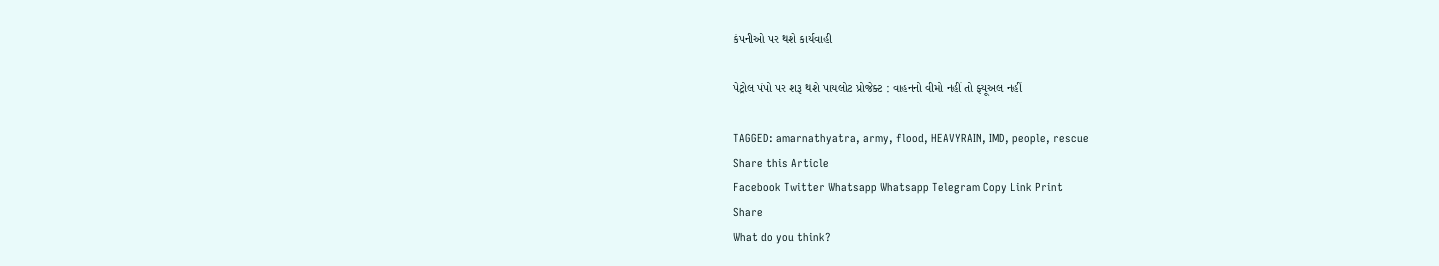કંપનીઓ પર થશે કાર્યવાહી

પેટ્રોલ પંપો પર શરૂ થશે પાયલોટ પ્રોજેક્ટ : વાહનનો વીમો નહીં તો ફ્યૂઅલ નહીં

TAGGED: amarnathyatra, army, flood, HEAVYRAIN, IMD, people, rescue
Share this Article
Facebook Twitter Whatsapp Whatsapp Telegram Copy Link Print
Share
What do you think?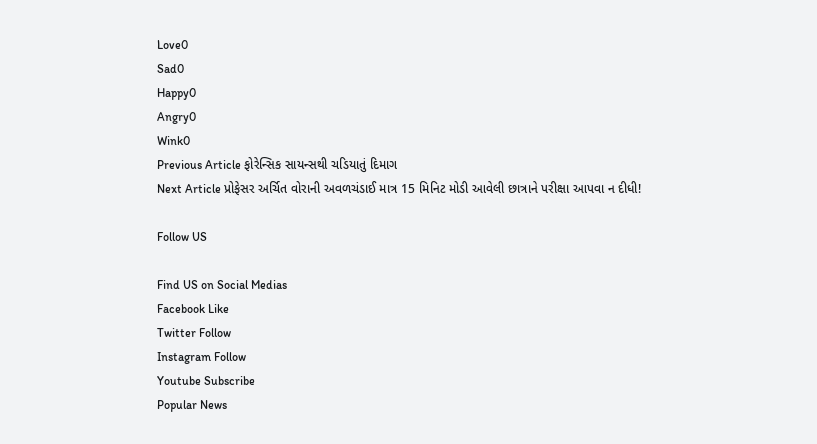Love0
Sad0
Happy0
Angry0
Wink0
Previous Article ફોરેન્સિક સાયન્સથી ચડિયાતું દિમાગ
Next Article પ્રોફેસર અર્ચિત વોરાની અવળચંડાઈ માત્ર 15 મિનિટ મોડી આવેલી છાત્રાને પરીક્ષા આપવા ન દીધી!

Follow US

Find US on Social Medias
Facebook Like
Twitter Follow
Instagram Follow
Youtube Subscribe
Popular News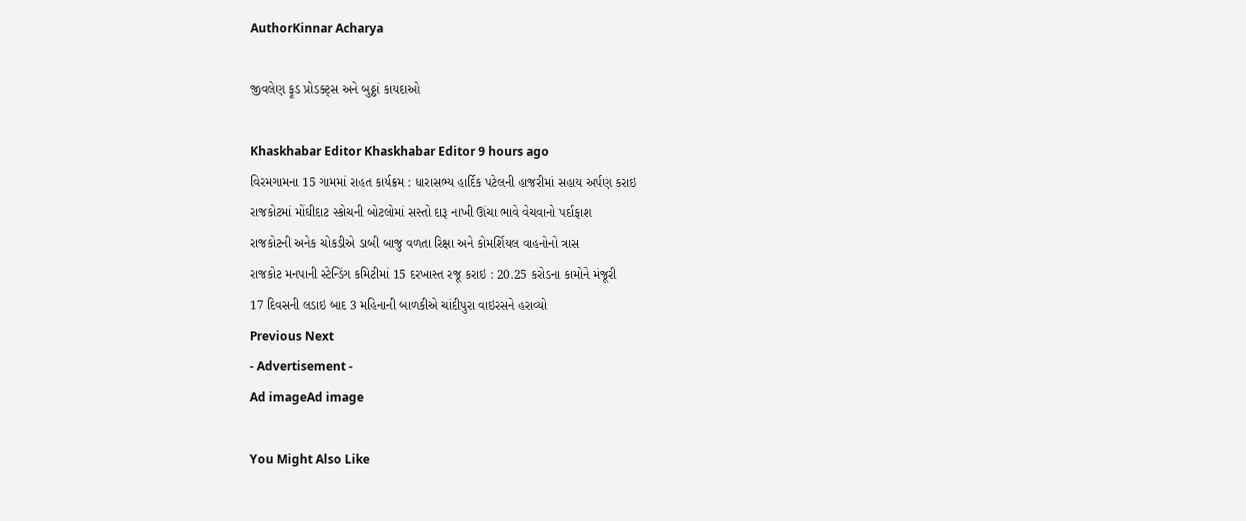AuthorKinnar Acharya

જીવલેણ ફૂડ પ્રોડક્ટ્સ અને બુઠ્ઠાં કાયદાઓ

Khaskhabar Editor Khaskhabar Editor 9 hours ago
વિરમગામના 15 ગામમાં રાહત કાર્યક્રમ : ધારાસભ્ય હાર્દિક પટેલની હાજરીમાં સહાય અર્પણ કરાઇ
રાજકોટમાં મોંઘીદાટ સ્કોચની બોટલોમાં સસ્તો દારૂ નાખી ઊંચા ભાવે વેચવાનો પર્દાફાશ
રાજકોટની અનેક ચોકડીએ ડાબી બાજુ વળતા રિક્ષા અને કોમર્શિયલ વાહનોનો ત્રાસ
રાજકોટ મનપાની સ્ટેન્ડિંગ કમિટીમાં 15 દરખાસ્ત રજૂ કરાઇ : 20.25 કરોડના કામોને મંજૂરી
17 દિવસની લડાઇ બાદ 3 મહિનાની બાળકીએ ચાંદીપુરા વાઇરસને હરાવ્યો
Previous Next
- Advertisement -
Ad imageAd image

You Might Also Like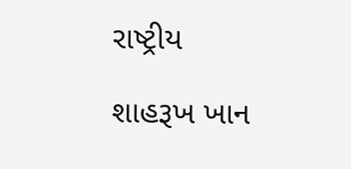રાષ્ટ્રીય

શાહરૂખ ખાન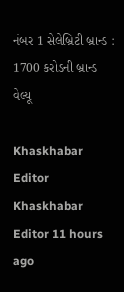નંબર 1 સેલેબ્રિટી બ્રાન્ડ : 1700 કરોડની બ્રાન્ડ વેલ્યૂ

Khaskhabar Editor Khaskhabar Editor 11 hours ago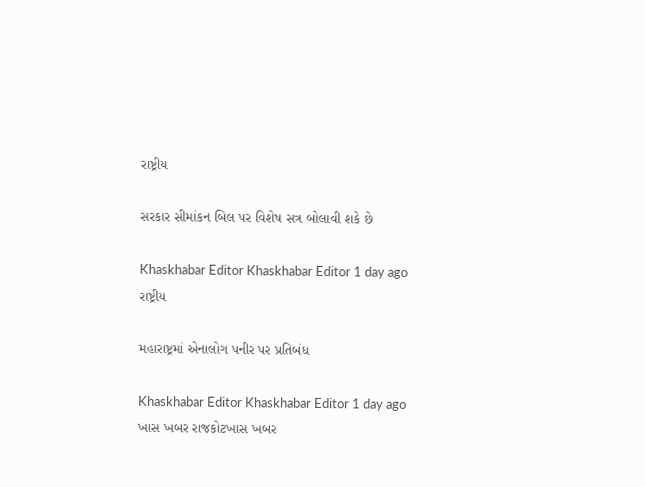રાષ્ટ્રીય

સરકાર સીમાંકન બિલ પર વિશેષ સત્ર બોલાવી શકે છે

Khaskhabar Editor Khaskhabar Editor 1 day ago
રાષ્ટ્રીય

મહારાષ્ટ્રમાં એનાલોગ પનીર પર પ્રતિબંધ

Khaskhabar Editor Khaskhabar Editor 1 day ago
ખાસ ખબર રાજકોટખાસ ખબર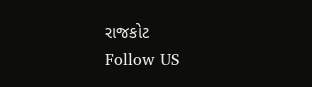રાજકોટ
Follow US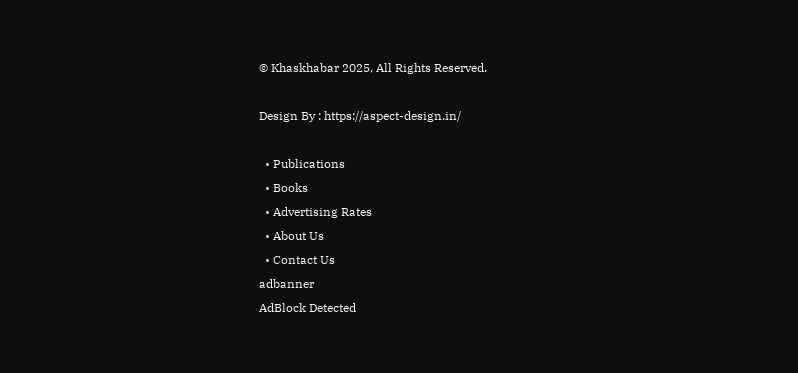© Khaskhabar 2025, All Rights Reserved.

Design By : https://aspect-design.in/

  • Publications
  • Books
  • Advertising Rates
  • About Us
  • Contact Us
adbanner
AdBlock Detected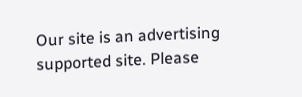Our site is an advertising supported site. Please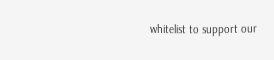whitelist to support our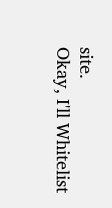site.
Okay, I'll Whitelist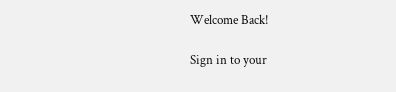Welcome Back!

Sign in to your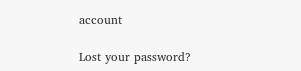account

Lost your password?